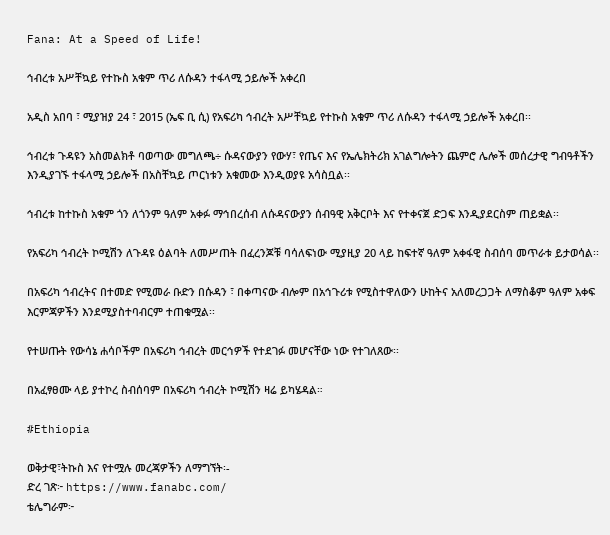Fana: At a Speed of Life!

ኅብረቱ አሥቸኳይ የተኩስ አቁም ጥሪ ለሱዳን ተፋላሚ ኃይሎች አቀረበ

አዲስ አበባ ፣ ሚያዝያ 24 ፣ 2015 (ኤፍ ቢ ሲ) የአፍሪካ ኅብረት አሥቸኳይ የተኩስ አቁም ጥሪ ለሱዳን ተፋላሚ ኃይሎች አቀረበ፡፡

ኅብረቱ ጉዳዩን አስመልክቶ ባወጣው መግለጫ÷ ሱዳናውያን የውሃ፣ የጤና እና የኤሌክትሪክ አገልግሎትን ጨምሮ ሌሎች መሰረታዊ ግብዓቶችን እንዲያገኙ ተፋላሚ ኃይሎች በአስቸኳይ ጦርነቱን አቁመው እንዲወያዩ አሳስቧል፡፡

ኅብረቱ ከተኩስ አቁም ጎን ለጎንም ዓለም አቀፉ ማኅበረሰብ ለሱዳናውያን ሰብዓዊ አቅርቦት እና የተቀናጀ ድጋፍ እንዲያደርስም ጠይቋል፡፡

የአፍሪካ ኅብረት ኮሚሽን ለጉዳዩ ዕልባት ለመሥጠት በፈረንጆቹ ባሳለፍነው ሚያዚያ 20 ላይ ከፍተኛ ዓለም አቀፋዊ ስብሰባ መጥራቱ ይታወሳል፡፡

በአፍሪካ ኅብረትና በተመድ የሚመራ ቡድን በሱዳን ፣ በቀጣናው ብሎም በአኅጉሪቱ የሚስተዋለውን ሁከትና አለመረጋጋት ለማስቆም ዓለም አቀፍ እርምጃዎችን እንደሚያስተባብርም ተጠቁሟል፡፡

የተሠጡት የውሳኔ ሐሳቦችም በአፍሪካ ኅብረት መርኅዎች የተደገፉ መሆናቸው ነው የተገለጸው፡፡

በአፈፃፀሙ ላይ ያተኮረ ስብሰባም በአፍሪካ ኅብረት ኮሚሽን ዛሬ ይካሄዳል።

#Ethiopia

ወቅታዊ፣ትኩስ እና የተሟሉ መረጃዎችን ለማግኘት፡-
ድረ ገጽ፦ https://www.fanabc.com/
ቴሌግራም፦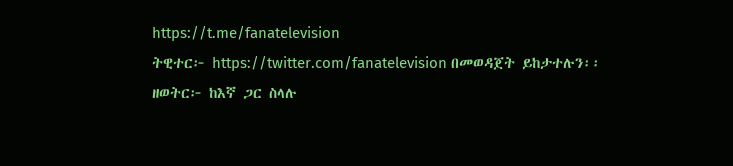https://t.me/fanatelevision
ትዊተር፦ https://twitter.com/fanatelevision በመወዳጀት ይከታተሉን፡፡
ዘወትር፦ ከእኛ ጋር ስላሉ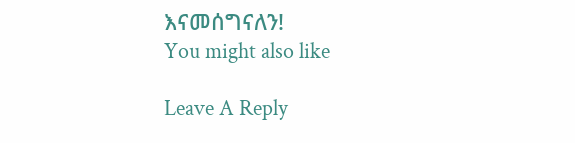እናመሰግናለን!
You might also like

Leave A Reply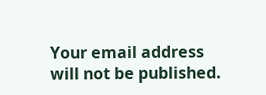Your email address will not be published.